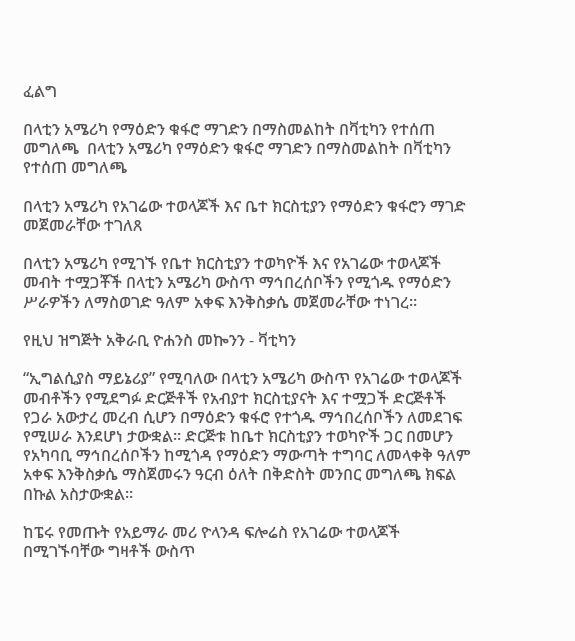ፈልግ

በላቲን አሜሪካ የማዕድን ቁፋሮ ማገድን በማስመልከት በቫቲካን የተሰጠ መግለጫ  በላቲን አሜሪካ የማዕድን ቁፋሮ ማገድን በማስመልከት በቫቲካን የተሰጠ መግለጫ

በላቲን አሜሪካ የአገሬው ተወላጆች እና ቤተ ክርስቲያን የማዕድን ቁፋሮን ማገድ መጀመራቸው ተገለጸ

በላቲን አሜሪካ የሚገኙ የቤተ ክርስቲያን ተወካዮች እና የአገሬው ተወላጆች መብት ተሟጋቾች በላቲን አሜሪካ ውስጥ ማኅበረሰቦችን የሚጎዱ የማዕድን ሥራዎችን ለማስወገድ ዓለም አቀፍ እንቅስቃሴ መጀመራቸው ተነገረ።

የዚህ ዝግጅት አቅራቢ ዮሐንስ መኰንን - ቫቲካን

“ኢግልሲያስ ማይኔሪያ” የሚባለው በላቲን አሜሪካ ውስጥ የአገሬው ተወላጆች መብቶችን የሚደግፉ ድርጅቶች የአብያተ ክርስቲያናት እና ተሟጋች ድርጅቶች የጋራ አውታረ መረብ ሲሆን በማዕድን ቁፋሮ የተጎዱ ማኅበረሰቦችን ለመደገፍ የሚሠራ እንደሆነ ታውቋል። ድርጅቱ ከቤተ ክርስቲያን ተወካዮች ጋር በመሆን የአካባቢ ማኅበረሰቦችን ከሚጎዳ የማዕድን ማውጣት ተግባር ለመላቀቅ ዓለም አቀፍ እንቅስቃሴ ማስጀመሩን ዓርብ ዕለት በቅድስት መንበር መግለጫ ክፍል በኩል አስታውቋል።

ከፔሩ የመጡት የአይማራ መሪ ዮላንዳ ፍሎሬስ የአገሬው ተወላጆች በሚገኙባቸው ግዛቶች ውስጥ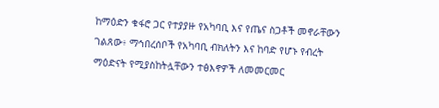ከማዕድን ቁፋሮ ጋር የተያያዙ የአካባቢ እና የጤና ስጋቶች መኖራቸውን ገልጸው፥ ማኅበረሰቦች የአካባቢ ብክለትን እና ከባድ የሆኑ የብረት ማዕድናት የሚያስከትሏቸውን ተፅእኖዎች ለመመርመር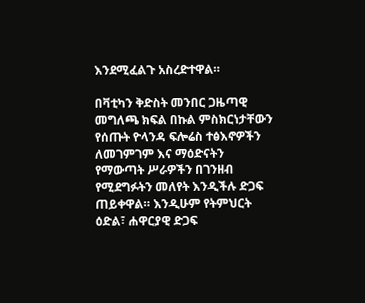እንደሚፈልጉ አስረድተዋል።

በቫቲካን ቅድስት መንበር ጋዜጣዊ መግለጫ ክፍል በኩል ምስክርነታቸውን የሰጡት ዮላንዳ ፍሎሬስ ተፅእኖዎችን ለመገምገም እና ማዕድናትን የማውጣት ሥራዎችን በገንዘብ የሚደግፉትን መለየት እንዲችሉ ድጋፍ ጠይቀዋል። እንዲሁም የትምህርት ዕድል፣ ሐዋርያዊ ድጋፍ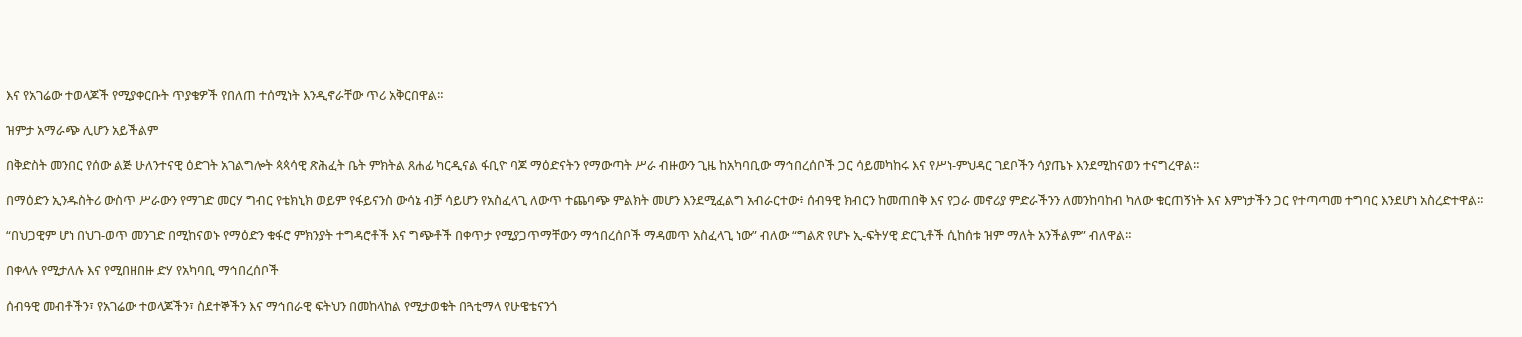እና የአገሬው ተወላጆች የሚያቀርቡት ጥያቄዎች የበለጠ ተሰሚነት እንዲኖራቸው ጥሪ አቅርበዋል።

ዝምታ አማራጭ ሊሆን አይችልም

በቅድስት መንበር የሰው ልጅ ሁለንተናዊ ዕድገት አገልግሎት ጳጳሳዊ ጽሕፈት ቤት ምክትል ጸሐፊ ካርዲናል ፋቢዮ ባጆ ማዕድናትን የማውጣት ሥራ ብዙውን ጊዜ ከአካባቢው ማኅበረሰቦች ጋር ሳይመካከሩ እና የሥነ-ምህዳር ገደቦችን ሳያጤኑ እንደሚከናወን ተናግረዋል።

በማዕድን ኢንዱስትሪ ውስጥ ሥራውን የማገድ መርሃ ግብር የቴክኒክ ወይም የፋይናንስ ውሳኔ ብቻ ሳይሆን የአስፈላጊ ለውጥ ተጨባጭ ምልክት መሆን እንደሚፈልግ አብራርተው፥ ሰብዓዊ ክብርን ከመጠበቅ እና የጋራ መኖሪያ ምድራችንን ለመንከባከብ ካለው ቁርጠኝነት እና እምነታችን ጋር የተጣጣመ ተግባር እንደሆነ አስረድተዋል።

“በህጋዊም ሆነ በህገ-ወጥ መንገድ በሚከናወኑ የማዕድን ቁፋሮ ምክንያት ተግዳሮቶች እና ግጭቶች በቀጥታ የሚያጋጥማቸውን ማኅበረሰቦች ማዳመጥ አስፈላጊ ነው” ብለው “ግልጽ የሆኑ ኢ-ፍትሃዊ ድርጊቶች ሲከሰቱ ዝም ማለት አንችልም” ብለዋል።

በቀላሉ የሚታለሉ እና የሚበዘበዙ ድሃ የአካባቢ ማኅበረሰቦች

ሰብዓዊ መብቶችን፣ የአገሬው ተወላጆችን፣ ስደተኞችን እና ማኅበራዊ ፍትህን በመከላከል የሚታወቁት በጓቲማላ የሁዌቴናንጎ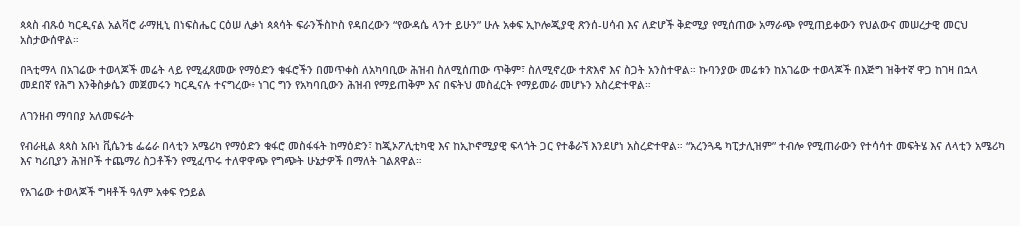ጳጳስ ብጹዕ ካርዲናል አልቫሮ ራማዚኒ በነፍስሔር ርዕሠ ሊቃነ ጳጳሳት ፍራንችስኮስ የዳበረውን “የውዳሴ ላንተ ይሁን” ሁሉ አቀፍ ኢኮሎጂያዊ ጽንሰ-ሀሳብ እና ለድሆች ቅድሚያ የሚሰጠው አማራጭ የሚጠይቀውን የህልውና መሠረታዊ መርህ አስታውሰዋል።

በጓቲማላ በአገሬው ተወላጆች መሬት ላይ የሚፈጸመው የማዕድን ቁፋሮችን በመጥቀስ ለአካባቢው ሕዝብ ስለሚሰጠው ጥቅም፣ ስለሚኖረው ተጽእኖ እና ስጋት አንስተዋል። ኩባንያው መሬቱን ከአገሬው ተወላጆች በእጅግ ዝቅተኛ ዋጋ ከገዛ በኋላ መደበኛ የሕግ እንቅስቃሴን መጀመሩን ካርዲናሉ ተናግረው፥ ነገር ግን የአካባቢውን ሕዝብ የማይጠቅም እና በፍትህ መስፈርት የማይመራ መሆኑን አስረድተዋል።

ለገንዘብ ማባበያ አለመፍራት

የብራዚል ጳጳስ አቡነ ቪሴንቴ ፌሬራ በላቲን አሜሪካ የማዕድን ቁፋሮ መስፋፋት ከማዕድን፣ ከጂኦፖሊቲካዊ እና ከኢኮኖሚያዊ ፍላጎት ጋር የተቆራኘ እንደሆነ አስረድተዋል። “አረንጓዴ ካፒታሊዝም” ተብሎ የሚጠራውን የተሳሳተ መፍትሄ እና ለላቲን አሜሪካ እና ካሪቢያን ሕዝቦች ተጨማሪ ስጋቶችን የሚፈጥሩ ተለዋዋጭ የግጭት ሁኔታዎች በማለት ገልጸዋል።

የአገሬው ተወላጆች ግዛቶች ዓለም አቀፍ የኃይል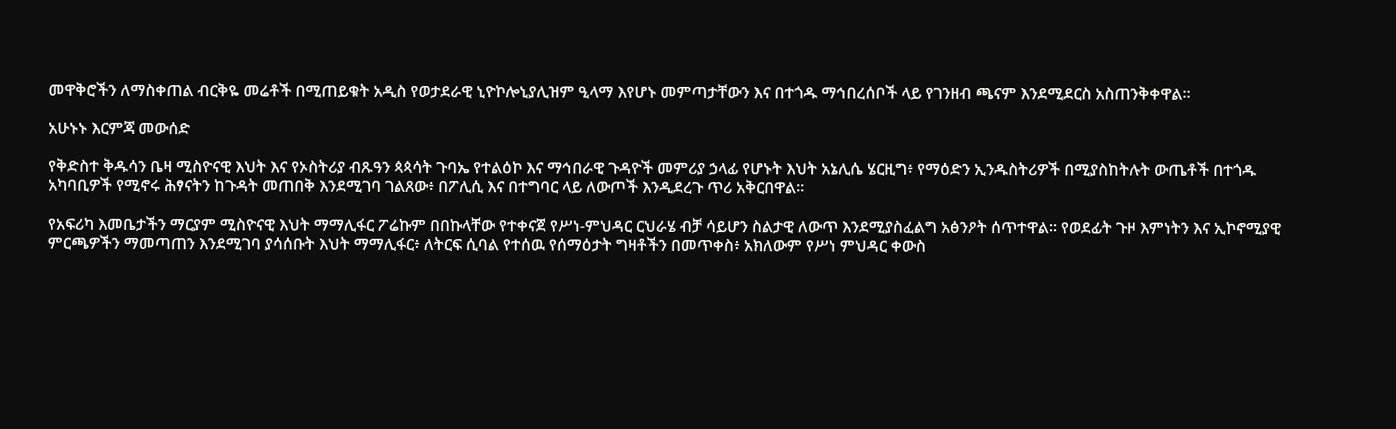መዋቅሮችን ለማስቀጠል ብርቅዬ መሬቶች በሚጠይቁት አዲስ የወታደራዊ ኒዮኮሎኒያሊዝም ዒላማ እየሆኑ መምጣታቸውን እና በተጎዱ ማኅበረሰቦች ላይ የገንዘብ ጫናም እንደሚደርስ አስጠንቅቀዋል።

አሁኑኑ እርምጃ መውሰድ

የቅድስተ ቅዱሳን ቤዛ ሚስዮናዊ እህት እና የኦስትሪያ ብጹዓን ጳጳሳት ጉባኤ የተልዕኮ እና ማኅበራዊ ጉዳዮች መምሪያ ኃላፊ የሆኑት እህት አኔሊሴ ሄርዚግ፥ የማዕድን ኢንዱስትሪዎች በሚያስከትሉት ውጤቶች በተጎዱ አካባቢዎች የሚኖሩ ሕፃናትን ከጉዳት መጠበቅ እንደሚገባ ገልጸው፥ በፖሊሲ እና በተግባር ላይ ለውጦች እንዲደረጉ ጥሪ አቅርበዋል።

የአፍሪካ እመቤታችን ማርያም ሚስዮናዊ እህት ማማሊፋር ፖሬኩም በበኩላቸው የተቀናጀ የሥነ-ምህዳር ርህራሄ ብቻ ሳይሆን ስልታዊ ለውጥ እንደሚያስፈልግ አፅንዖት ሰጥተዋል። የወደፊት ጉዞ እምነትን እና ኢኮኖሚያዊ ምርጫዎችን ማመጣጠን እንደሚገባ ያሳሰቡት እህት ማማሊፋር፥ ለትርፍ ሲባል የተሰዉ የሰማዕታት ግዛቶችን በመጥቀስ፥ አክለውም የሥነ ምህዳር ቀውስ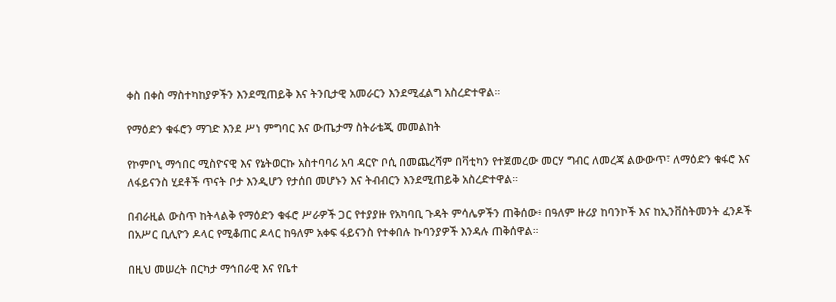ቀስ በቀስ ማስተካከያዎችን እንደሚጠይቅ እና ትንቢታዊ አመራርን እንደሚፈልግ አስረድተዋል።

የማዕድን ቁፋሮን ማገድ እንደ ሥነ ምግባር እና ውጤታማ ስትራቴጂ መመልከት

የኮምቦኒ ማኅበር ሚስዮናዊ እና የኔትወርኩ አስተባባሪ አባ ዳርዮ ቦሲ በመጨረሻም በቫቲካን የተጀመረው መርሃ ግብር ለመረጃ ልውውጥ፣ ለማዕድን ቁፋሮ እና ለፋይናንስ ሂደቶች ጥናት ቦታ እንዲሆን የታሰበ መሆኑን እና ትብብርን እንደሚጠይቅ አስረድተዋል።

በብራዚል ውስጥ ከትላልቅ የማዕድን ቁፋሮ ሥራዎች ጋር የተያያዙ የአካባቢ ጉዳት ምሳሌዎችን ጠቅሰው፥ በዓለም ዙሪያ ከባንኮች እና ከኢንቨስትመንት ፈንዶች በአሥር ቢሊዮን ዶላር የሚቆጠር ዶላር ከዓለም አቀፍ ፋይናንስ የተቀበሉ ኩባንያዎች እንዳሉ ጠቅሰዋል።

በዚህ መሠረት በርካታ ማኅበራዊ እና የቤተ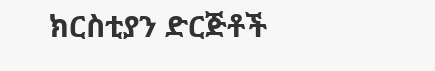ክርስቲያን ድርጅቶች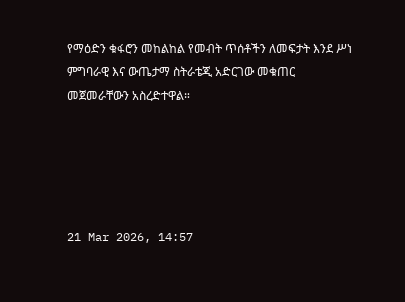የማዕድን ቁፋሮን መከልከል የመብት ጥሰቶችን ለመፍታት እንደ ሥነ ምግባራዊ እና ውጤታማ ስትራቴጂ አድርገው መቁጠር መጀመራቸውን አስረድተዋል።





21 Mar 2026, 14:57